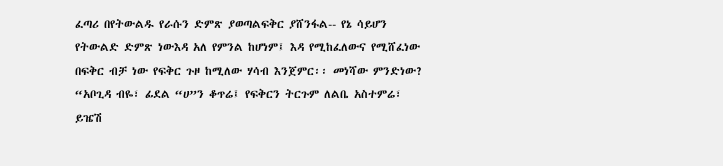ፈጣሪ በየትውልዱ የራሱን ድምጽ ያወጣልፍቅር ያሸንፋል-- የኔ ሳይሆን የትውልድ ድምጽ ነውእዳ አለ የምንል ከሆነም፤ እዳ የሚከፈለውና የሚሸፈነው በፍቅር ብቻ ነው የፍቅር ጉዞ ከሚለው ሃሳብ እንጀምር፡፡ መነሻው ምንድነው? “አቦጊዳ ብዬ፣ ፊደል “ሀ”ን ቆጥሬ፤ የፍቅርን ትርጉም ለልቤ አስተምሬ፣ ይዤሽ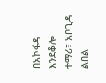በአኮፋዳ እንደቆሎ ተማሪ፣ አቦጊዳ ልበል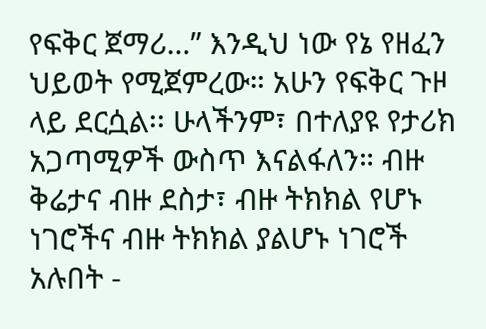የፍቅር ጀማሪ…” እንዲህ ነው የኔ የዘፈን ህይወት የሚጀምረው። አሁን የፍቅር ጉዞ ላይ ደርሷል፡፡ ሁላችንም፣ በተለያዩ የታሪክ አጋጣሚዎች ውስጥ እናልፋለን። ብዙ ቅሬታና ብዙ ደስታ፣ ብዙ ትክክል የሆኑ ነገሮችና ብዙ ትክክል ያልሆኑ ነገሮች አሉበት -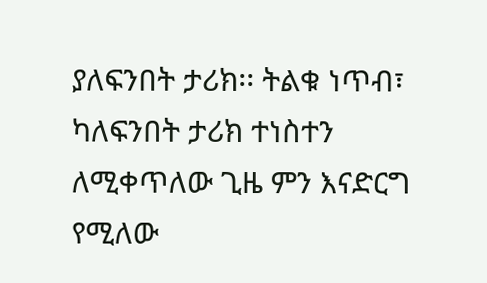ያለፍንበት ታሪክ፡፡ ትልቁ ነጥብ፣ ካለፍንበት ታሪክ ተነስተን ለሚቀጥለው ጊዜ ምን እናድርግ የሚለው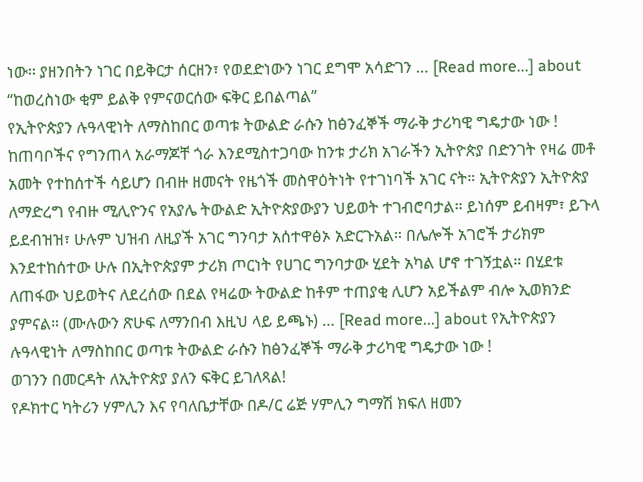ነው፡፡ ያዘንበትን ነገር በይቅርታ ሰርዘን፣ የወደድነውን ነገር ደግሞ አሳድገን … [Read more...] about “ከወረስነው ቂም ይልቅ የምናወርሰው ፍቅር ይበልጣል”
የኢትዮጵያን ሉዓላዊነት ለማስከበር ወጣቱ ትውልድ ራሱን ከፅንፈኞች ማራቅ ታሪካዊ ግዴታው ነው !
ከጠባቦችና የግንጠላ አራማጆቸ ጎራ እንደሚስተጋባው ከንቱ ታሪክ አገራችን ኢትዮጵያ በድንገት የዛሬ መቶ አመት የተከሰተች ሳይሆን በብዙ ዘመናት የዜጎች መስዋዕትነት የተገነባች አገር ናት። ኢትዮጵያን ኢትዮጵያ ለማድረግ የብዙ ሚሊዮንና የአያሌ ትውልድ ኢትዮጵያውያን ህይወት ተገብሮባታል። ይነሰም ይብዛም፣ ይጉላ ይደብዝዝ፣ ሁሉም ህዝብ ለዚያች አገር ግንባታ አሰተዋፅኦ አድርጉአል። በሌሎች አገሮች ታሪክም እንደተከሰተው ሁሉ በኢትዮጵያም ታሪክ ጦርነት የሀገር ግንባታው ሂደት አካል ሆኖ ተገኝቷል። በሂደቱ ለጠፋው ህይወትና ለደረሰው በደል የዛሬው ትውልድ ከቶም ተጠያቂ ሊሆን አይችልም ብሎ ኢወክንድ ያምናል። (ሙሉውን ጽሁፍ ለማንበብ እዚህ ላይ ይጫኑ) … [Read more...] about የኢትዮጵያን ሉዓላዊነት ለማስከበር ወጣቱ ትውልድ ራሱን ከፅንፈኞች ማራቅ ታሪካዊ ግዴታው ነው !
ወገንን በመርዳት ለኢትዮጵያ ያለን ፍቅር ይገለጻል!
የዶክተር ካትሪን ሃምሊን እና የባለቤታቸው በዶ/ር ሬጅ ሃምሊን ግማሽ ክፍለ ዘመን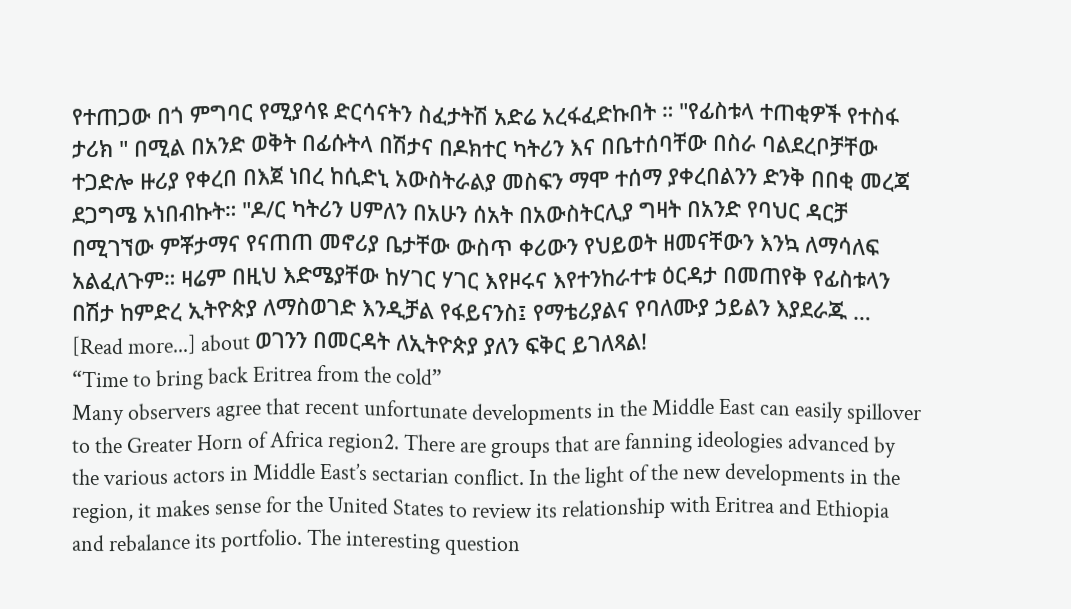የተጠጋው በጎ ምግባር የሚያሳዩ ድርሳናትን ስፈታትሽ አድሬ አረፋፈድኩበት ። "የፊስቱላ ተጠቂዎች የተስፋ ታሪክ " በሚል በአንድ ወቅት በፊሱትላ በሽታና በዶክተር ካትሪን እና በቤተሰባቸው በስራ ባልደረቦቻቸው ተጋድሎ ዙሪያ የቀረበ በእጀ ነበረ ከሲድኒ አውስትራልያ መስፍን ማሞ ተሰማ ያቀረበልንን ድንቅ በበቂ መረጃ ደጋግሜ አነበብኩት። "ዶ/ር ካትሪን ሀምለን በአሁን ሰአት በአውስትርሊያ ግዛት በአንድ የባህር ዳርቻ በሚገኘው ምቾታማና የናጠጠ መኖሪያ ቤታቸው ውስጥ ቀሪውን የህይወት ዘመናቸውን እንኳ ለማሳለፍ አልፈለጉም። ዛሬም በዚህ እድሜያቸው ከሃገር ሃገር እየዞሩና እየተንከራተቱ ዕርዳታ በመጠየቅ የፊስቱላን በሽታ ከምድረ ኢትዮጵያ ለማስወገድ እንዲቻል የፋይናንስ፤ የማቴሪያልና የባለሙያ ኃይልን እያደራጁ … [Read more...] about ወገንን በመርዳት ለኢትዮጵያ ያለን ፍቅር ይገለጻል!
“Time to bring back Eritrea from the cold”
Many observers agree that recent unfortunate developments in the Middle East can easily spillover to the Greater Horn of Africa region2. There are groups that are fanning ideologies advanced by the various actors in Middle East’s sectarian conflict. In the light of the new developments in the region, it makes sense for the United States to review its relationship with Eritrea and Ethiopia and rebalance its portfolio. The interesting question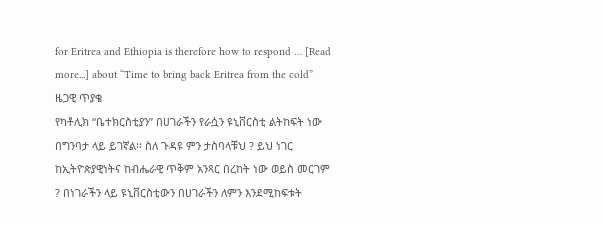for Eritrea and Ethiopia is therefore how to respond … [Read more...] about “Time to bring back Eritrea from the cold”
ዜጋዊ ጥያቄ
የካቶሊክ “ቤተክርስቲያን” በሀገራችን የራሷን ዩኒቨርስቲ ልትከፍት ነው በግንባታ ላይ ይገኛል፡፡ ስለ ጉዳዩ ምን ታስባላቹህ ? ይህ ነገር ከኢትዮጵያዊነትና ከብሔራዊ ጥቅም አንጻር በረከት ነው ወይስ መርገም ? በነገራችን ላይ ዩኒቨርስቲውን በሀገራችን ለምን እንደሚከፍቱት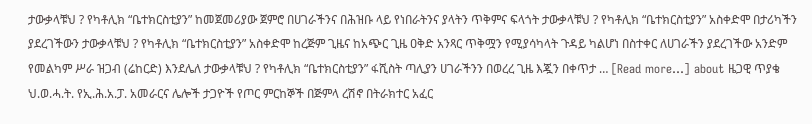ታውቃላቹህ ? የካቶሊክ “ቤተክርስቲያን” ከመጀመሪያው ጀምሮ በሀገራችንና በሕዝቡ ላይ የነበራትንና ያላትን ጥቅምና ፍላጎት ታውቃላቹህ ? የካቶሊክ “ቤተክርስቲያን” አስቀድሞ በታሪካችን ያደረገችውን ታውቃላቹህ ? የካቶሊክ “ቤተክርስቲያን” አስቀድሞ ከረጅም ጊዜና ከአጭር ጊዜ ዐቅድ አንጻር ጥቅሟን የሚያሳካላት ጉዳይ ካልሆነ በስተቀር ለሀገራችን ያደረገችው አንድም የመልካም ሥራ ዝጋብ (ሬከርድ) እንደሌለ ታውቃላቹህ ? የካቶሊክ “ቤተክርስቲያን” ፋሺስት ጣሊያን ሀገራችንን በወረረ ጊዜ እጇን በቀጥታ … [Read more...] about ዜጋዊ ጥያቄ
ህ.ወ.ሓ.ት. የኢ.ሕ.አ.ፓ. አመራርና ሌሎች ታጋዮች የጦር ምርከኞች በጅምላ ረሽኖ በትራክተር አፈር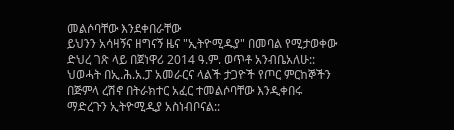መልሶባቸው እንደቀበራቸው
ይህንን አሳዛኝና ዘግናኝ ዜና "ኢትዮሚዱያ" በመባል የሚታወቀው ድህረ ገጽ ላይ በጀነዋሪ 2014 ዓ.ም. ወጥቶ አንብቤአለሁ:: ህወሓት በኢ.ሕ.አ.ፓ አመራርና ላልች ታጋዮች የጦር ምርከኞችን በጅምላ ረሽኖ በትራክተር አፈር ተመልሶባቸው እንዲቀበሩ ማድረጉን ኢትዮሚዲያ አስነብቦናል::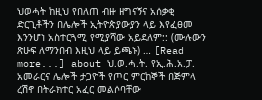ህወሓት ከዚህ የበለጠ ብዙ ዘግናኝና አሰቃቂ ድርጊቶችን በሌሎች ኢትዮጵያውያን ላይ እየፈፀመ እንንሆነ አስተርጓሚ የሚያሻው አይደለም:: (ሙሉውን ጽሁፍ ለማንበብ እዚህ ላይ ይጫኑ) … [Read more...] about ህ.ወ.ሓ.ት. የኢ.ሕ.አ.ፓ. አመራርና ሌሎች ታጋዮች የጦር ምርከኞች በጅምላ ረሽኖ በትራክተር አፈር መልሶባቸው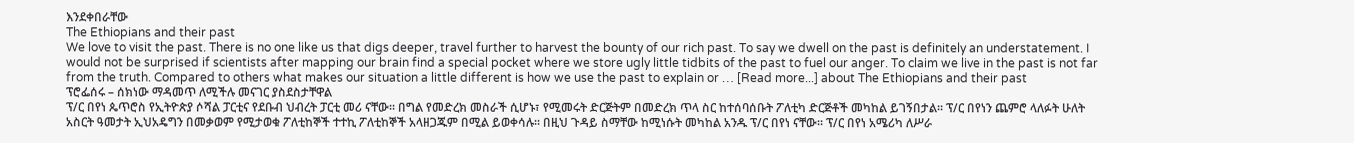እንደቀበራቸው
The Ethiopians and their past
We love to visit the past. There is no one like us that digs deeper, travel further to harvest the bounty of our rich past. To say we dwell on the past is definitely an understatement. I would not be surprised if scientists after mapping our brain find a special pocket where we store ugly little tidbits of the past to fuel our anger. To claim we live in the past is not far from the truth. Compared to others what makes our situation a little different is how we use the past to explain or … [Read more...] about The Ethiopians and their past
ፕሮፌሰሩ – ሰክነው ማዳመጥ ለሚችሉ መናገር ያስደስታቸዋል
ፕ/ር በየነ ጴጥሮስ የኢትዮጵያ ሶሻል ፓርቲና የደቡብ ህብረት ፓርቲ መሪ ናቸው። በግል የመድረክ መስራች ሲሆኑ፣ የሚመሩት ድርጅትም በመድረክ ጥላ ስር ከተሰባሰቡት ፖለቲካ ድርጅቶች መካከል ይገኝበታል። ፕ/ር በየነን ጨምሮ ላለፉት ሁለት አስርት ዓመታት ኢህአዴግን በመቃወም የሚታወቁ ፖለቲከኞች ተተኪ ፖለቲከኞች አላዘጋጁም በሚል ይወቀሳሉ። በዚህ ጉዳይ ስማቸው ከሚነሱት መካከል አንዱ ፕ/ር በየነ ናቸው። ፕ/ር በየነ አሜሪካ ለሥራ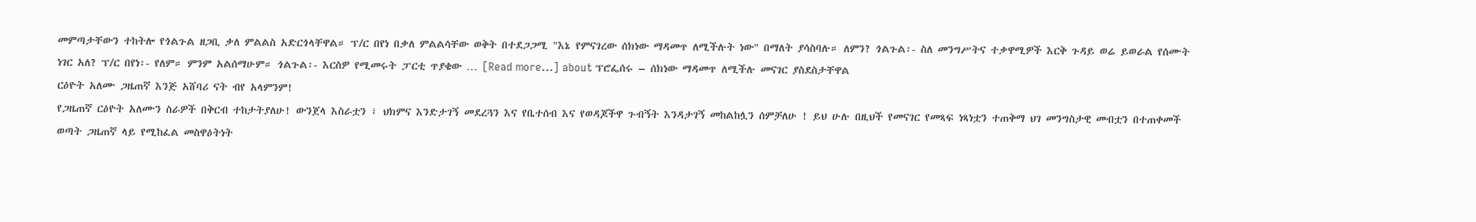መምጣታቸውን ተከትሎ የጎልጉል ዘጋቢ ቃለ ምልልስ አድርጎላቸዋል። ፕ/ር በየነ በቃለ ምልልሳቸው ወቅት በተደጋጋሚ "እኔ የምናገረው ሰክነው ማዳመጥ ለሚችሉት ነው" በማለት ያሳስባሉ። ለምን? ጎልጉል፡- ስለ መንግሥትና ተቃዋሚዎች እርቅ ጉዳይ ወሬ ይወራል የሰሙት ነገር አለ? ፕ/ር በየነ፡- የለም። ምንም አልሰማሁም። ጎልጉል፡- እርስዎ የሚመሩት ፓርቲ ጥያቄው … [Read more...] about ፕሮፌሰሩ – ሰክነው ማዳመጥ ለሚችሉ መናገር ያስደስታቸዋል
ርዕዮት አለሙ ጋዜጠኛ እንጅ አሸባሪ ናት ብየ አላምንም!
የጋዜጠኛ ርዕዮት አለሙን ስራዎች በቅርብ ተከታትያለሁ! ውንጀላ እስራቷን ፣ ህክምና እንድታገኝ መደረጓን እና የቤተሰብ እና የወዳጆችዋ ጉብኝት እንዳታገኝ መከልከሏን ሰምቻለሁ ! ይህ ሁሉ በዚህች የመናገር የመጻፍ ነጻነቷን ተጠቅማ ህገ መንግስታዊ መብቷን በተጠቀመች ወጣት ጋዜጠኛ ላይ የሚከፈል መስዋዕትነት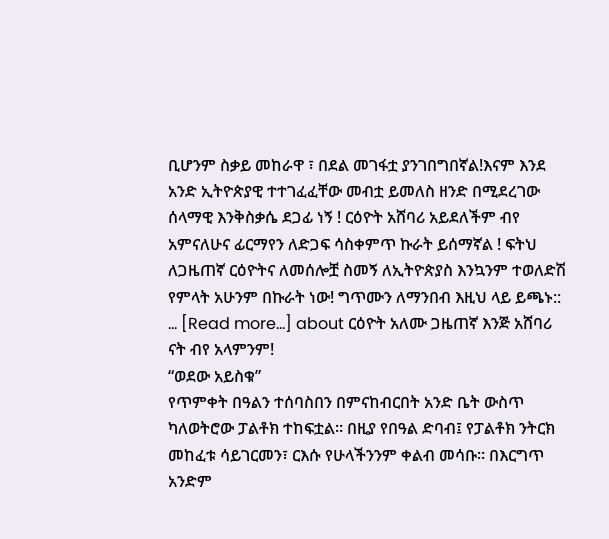ቢሆንም ስቃይ መከራዋ ፣ በደል መገፋቷ ያንገበግበኛል!እናም እንደ አንድ ኢትዮጵያዊ ተተገፈፈቸው መብቷ ይመለስ ዘንድ በሚደረገው ሰላማዊ እንቅስቃሴ ደጋፊ ነኝ ! ርዕዮት አሸባሪ አይደለችም ብየ አምናለሁና ፊርማየን ለድጋፍ ሳስቀምጥ ኩራት ይሰማኛል ! ፍትህ ለጋዜጠኛ ርዕዮትና ለመሰሎቿ ስመኝ ለኢትዮጵያስ እንኳንም ተወለድሽ የምላት አሁንም በኩራት ነው! ግጥሙን ለማንበብ እዚህ ላይ ይጫኑ:: … [Read more...] about ርዕዮት አለሙ ጋዜጠኛ እንጅ አሸባሪ ናት ብየ አላምንም!
“ወደው አይስቁ”
የጥምቀት በዓልን ተሰባስበን በምናከብርበት አንድ ቤት ውስጥ ካለወትሮው ፓልቶክ ተከፍቷል። በዚያ የበዓል ድባብ፤ የፓልቶክ ንትርክ መከፈቱ ሳይገርመን፣ ርእሱ የሁላችንንም ቀልብ መሳቡ። በእርግጥ አንድም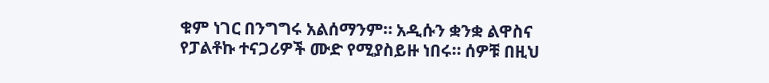ቁም ነገር በንግግሩ አልሰማንም። አዲሱን ቋንቋ ልዋስና የፓልቶኩ ተናጋሪዎች ሙድ የሚያስይዙ ነበሩ። ሰዎቹ በዚህ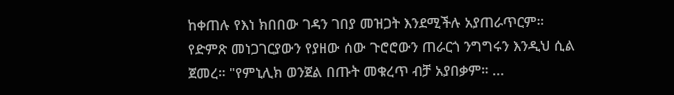ከቀጠሉ የእነ ክበበው ገዳን ገበያ መዝጋት እንደሚችሉ አያጠራጥርም። የድምጽ መነጋገርያውን የያዘው ሰው ጉሮሮውን ጠራርጎ ንግግሩን እንዲህ ሲል ጀመረ። "የምኒሊክ ወንጀል በጡት መቁረጥ ብቻ አያበቃም። ...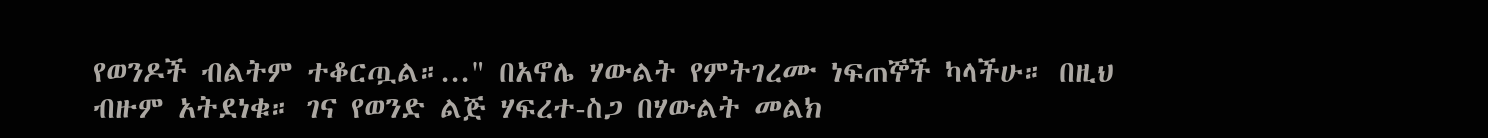የወንዶች ብልትም ተቆርጧል።..." በአኖሌ ሃውልት የምትገረሙ ነፍጠኞች ካላችሁ። በዚህ ብዙም አትደነቁ። ገና የወንድ ልጅ ሃፍረተ-ስጋ በሃውልት መልክ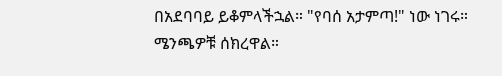በአደባባይ ይቆምላችኋል። "የባሰ አታምጣ!" ነው ነገሩ። ሜንጫዎቹ ሰክረዋል።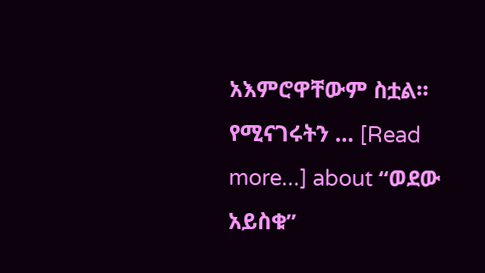አእምሮዋቸውም ስቷል። የሚናገሩትን … [Read more...] about “ወደው አይስቁ”